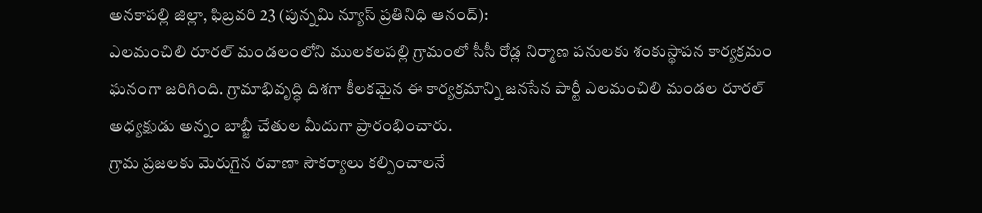అనకాపల్లి జిల్లా, ఫిబ్రవరి 23 (పున్నమి న్యూస్ ప్రతినిధి ఆనంద్):
ఎలమంచిలి రూరల్ మండలంలోని ములకలపల్లి గ్రామంలో సీసీ రోడ్ల నిర్మాణ పనులకు శంకుస్థాపన కార్యక్రమం ఘనంగా జరిగింది. గ్రామాభివృద్ధి దిశగా కీలకమైన ఈ కార్యక్రమాన్ని జనసేన పార్టీ ఎలమంచిలి మండల రూరల్ అధ్యక్షుడు అన్నం బాబ్జీ చేతుల మీదుగా ప్రారంభించారు.
గ్రామ ప్రజలకు మెరుగైన రవాణా సౌకర్యాలు కల్పించాలనే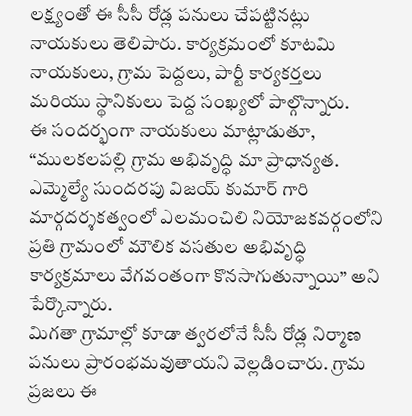లక్ష్యంతో ఈ సీసీ రోడ్ల పనులు చేపట్టినట్లు నాయకులు తెలిపారు. కార్యక్రమంలో కూటమి నాయకులు, గ్రామ పెద్దలు, పార్టీ కార్యకర్తలు మరియు స్థానికులు పెద్ద సంఖ్యలో పాల్గొన్నారు.
ఈ సందర్భంగా నాయకులు మాట్లాడుతూ, “ములకలపల్లి గ్రామ అభివృద్ధి మా ప్రాధాన్యత. ఎమ్మెల్యే సుందరపు విజయ్ కుమార్ గారి మార్గదర్శకత్వంలో ఎలమంచిలి నియోజకవర్గంలోని ప్రతి గ్రామంలో మౌలిక వసతుల అభివృద్ధి కార్యక్రమాలు వేగవంతంగా కొనసాగుతున్నాయి” అని పేర్కొన్నారు.
మిగతా గ్రామాల్లో కూడా త్వరలోనే సీసీ రోడ్ల నిర్మాణ పనులు ప్రారంభమవుతాయని వెల్లడించారు. గ్రామ ప్రజలు ఈ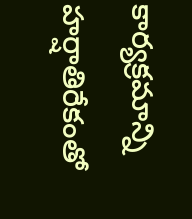కార్యక్రమాన్ని హర్షాతిరేకంతో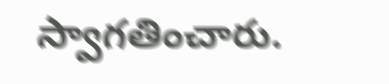స్వాగతించారు.